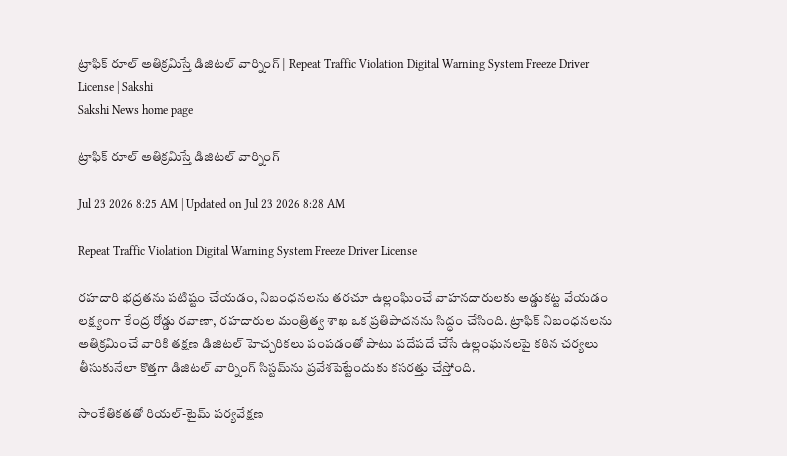ట్రాఫిక్ రూల్ అతిక్రమిస్తే డిజిటల్ వార్నింగ్‌ | Repeat Traffic Violation Digital Warning System Freeze Driver License | Sakshi
Sakshi News home page

ట్రాఫిక్ రూల్ అతిక్రమిస్తే డిజిటల్ వార్నింగ్‌

Jul 23 2026 8:25 AM | Updated on Jul 23 2026 8:28 AM

Repeat Traffic Violation Digital Warning System Freeze Driver License

రహదారి భద్రతను పటిష్టం చేయడం, నిబంధనలను తరచూ ఉల్లంఘించే వాహనదారులకు అడ్డుకట్ట వేయడం లక్ష్యంగా కేంద్ర రోడ్డు రవాణా, రహదారుల మంత్రిత్వ శాఖ ఒక ప్రతిపాదనను సిద్ధం చేసింది. ట్రాఫిక్ నిబంధనలను అతిక్రమించే వారికి తక్షణ డిజిటల్ హెచ్చరికలు పంపడంతో పాటు పదేపదే చేసే ఉల్లంఘనలపై కఠిన చర్యలు తీసుకునేలా కొత్తగా డిజిటల్ వార్నింగ్ సిస్టమ్‌ను ప్రవేశపెట్టేందుకు కసరత్తు చేస్తోంది.

సాంకేతికతతో రియల్-టైమ్ పర్యవేక్షణ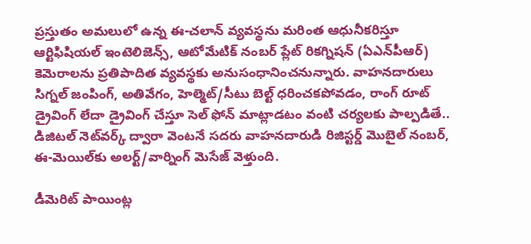ప్రస్తుతం అమలులో ఉన్న ఈ-చలాన్ వ్యవస్థను మరింత ఆధునీకరిస్తూ ఆర్టిఫిషియల్ ఇంటెలిజెన్స్, ఆటోమేటిక్ నంబర్ ప్లేట్ రికగ్నిషన్ (ఏఎన్‌పీఆర్‌) కెమెరాలను ప్రతిపాదిత వ్యవస్థకు అనుసంధానించనున్నారు. వాహనదారులు సిగ్నల్ జంపింగ్, అతివేగం, హెల్మెట్/సీటు బెల్ట్ ధరించకపోవడం, రాంగ్ రూట్ డ్రైవింగ్ లేదా డ్రైవింగ్ చేస్తూ సెల్ ఫోన్ మాట్లాడటం వంటి చర్యలకు పాల్పడితే.. డిజిటల్ నెట్‌వర్క్ ద్వారా వెంటనే సదరు వాహనదారుడి రిజిస్టర్డ్ మొబైల్ నంబర్, ఈ-మెయిల్‌కు అలర్ట్/వార్నింగ్ మెసేజ్ వెళ్తుంది.

డీమెరిట్ పాయింట్ల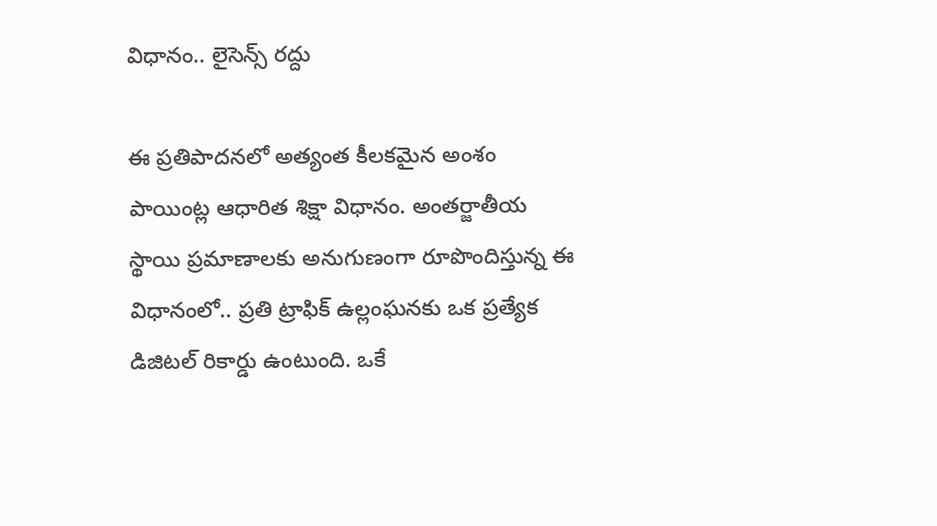విధానం.. లైసెన్స్ రద్దు

ఈ ప్రతిపాదనలో అత్యంత కీలకమైన అంశం పాయింట్ల ఆధారిత శిక్షా విధానం. అంతర్జాతీయ స్థాయి ప్రమాణాలకు అనుగుణంగా రూపొందిస్తున్న ఈ విధానంలో.. ప్రతి ట్రాఫిక్ ఉల్లంఘనకు ఒక ప్రత్యేక డిజిటల్ రికార్డు ఉంటుంది. ఒకే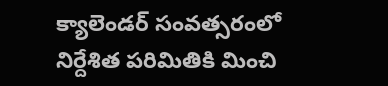క్యాలెండర్ సంవత్సరంలో నిర్దేశిత పరిమితికి మించి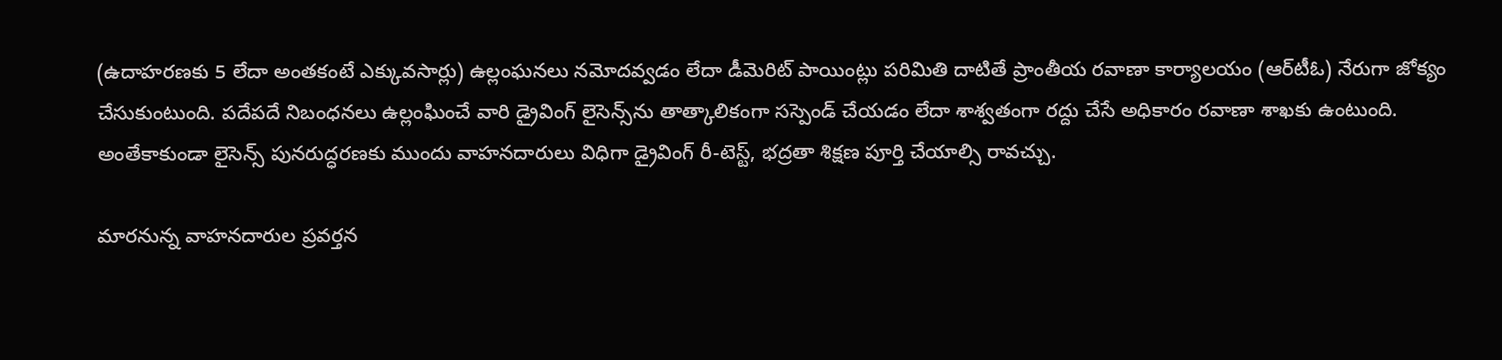(ఉదాహరణకు 5 లేదా అంతకంటే ఎక్కువసార్లు) ఉల్లంఘనలు నమోదవ్వడం లేదా డీమెరిట్ పాయింట్లు పరిమితి దాటితే ప్రాంతీయ రవాణా కార్యాలయం (ఆర్‌టీఓ) నేరుగా జోక్యం చేసుకుంటుంది. పదేపదే నిబంధనలు ఉల్లంఘించే వారి డ్రైవింగ్ లైసెన్స్‌ను తాత్కాలికంగా సస్పెండ్ చేయడం లేదా శాశ్వతంగా రద్దు చేసే అధికారం రవాణా శాఖకు ఉంటుంది. అంతేకాకుండా లైసెన్స్ పునరుద్ధరణకు ముందు వాహనదారులు విధిగా డ్రైవింగ్ రీ-టెస్ట్, భద్రతా శిక్షణ పూర్తి చేయాల్సి రావచ్చు.

మారనున్న వాహనదారుల ప్రవర్తన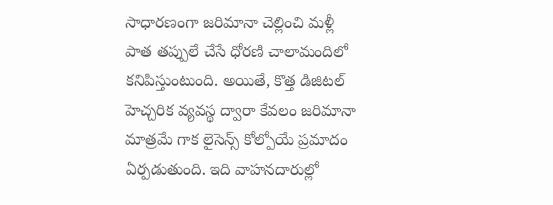సాధారణంగా జరిమానా చెల్లించి మళ్లీ పాత తప్పులే చేసే ధోరణి చాలామందిలో కనిపిస్తుంటుంది. అయితే, కొత్త డిజిటల్ హెచ్చరిక వ్యవస్థ ద్వారా కేవలం జరిమానా మాత్రమే గాక లైసెన్స్ కోల్పోయే ప్రమాదం ఏర్పడుతుంది. ఇది వాహనదారుల్లో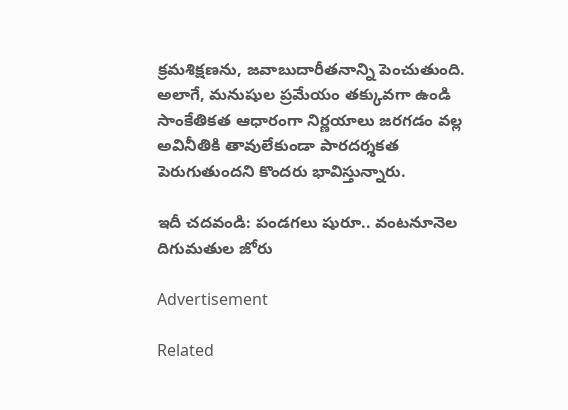క్రమశిక్షణను, జవాబుదారీతనాన్ని పెంచుతుంది. అలాగే, మనుషుల ప్రమేయం తక్కువగా ఉండి సాంకేతికత ఆధారంగా నిర్ణయాలు జరగడం వల్ల అవినీతికి తావులేకుండా పారదర్శకత పెరుగుతుందని కొందరు భావిస్తున్నారు.

ఇదీ చదవండి: పండగలు షురూ.. వంటనూనెల దిగుమతుల జోరు

Advertisement

Related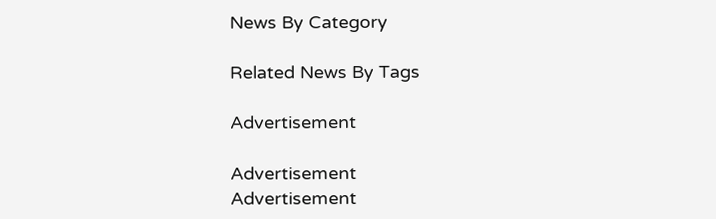News By Category

Related News By Tags

Advertisement

Advertisement
Advertisement